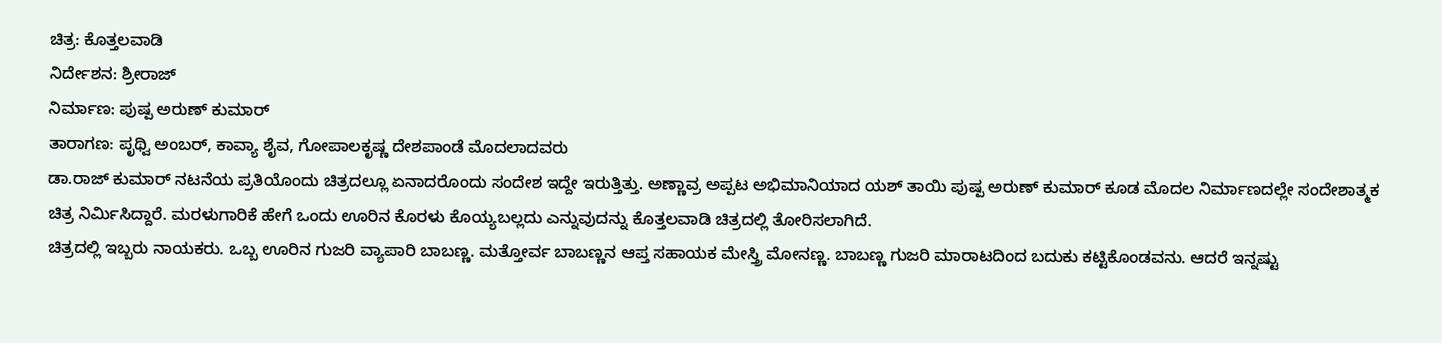ಚಿತ್ರ: ಕೊತ್ತಲವಾಡಿ
ನಿರ್ದೇಶನ: ಶ್ರೀರಾಜ್
ನಿರ್ಮಾಣ: ಪುಷ್ಪ ಅರುಣ್ ಕುಮಾರ್
ತಾರಾಗಣ: ಪೃಥ್ವಿ ಅಂಬರ್, ಕಾವ್ಯಾ ಶೈವ, ಗೋಪಾಲಕೃಷ್ಣ ದೇಶಪಾಂಡೆ ಮೊದಲಾದವರು
ಡಾ.ರಾಜ್ ಕುಮಾರ್ ನಟನೆಯ ಪ್ರತಿಯೊಂದು ಚಿತ್ರದಲ್ಲೂ ಏನಾದರೊಂದು ಸಂದೇಶ ಇದ್ದೇ ಇರುತ್ತಿತ್ತು. ಅಣ್ಣಾವ್ರ ಅಪ್ಪಟ ಅಭಿಮಾನಿಯಾದ ಯಶ್ ತಾಯಿ ಪುಷ್ಪ ಅರುಣ್ ಕುಮಾರ್ ಕೂಡ ಮೊದಲ ನಿರ್ಮಾಣದಲ್ಲೇ ಸಂದೇಶಾತ್ಮಕ ಚಿತ್ರ ನಿರ್ಮಿಸಿದ್ದಾರೆ. ಮರಳುಗಾರಿಕೆ ಹೇಗೆ ಒಂದು ಊರಿನ ಕೊರಳು ಕೊಯ್ಯಬಲ್ಲದು ಎನ್ನುವುದನ್ನು ಕೊತ್ತಲವಾಡಿ ಚಿತ್ರದಲ್ಲಿ ತೋರಿಸಲಾಗಿದೆ.
ಚಿತ್ರದಲ್ಲಿ ಇಬ್ಬರು ನಾಯಕರು. ಒಬ್ಬ ಊರಿನ ಗುಜರಿ ವ್ಯಾಪಾರಿ ಬಾಬಣ್ಣ. ಮತ್ತೋರ್ವ ಬಾಬಣ್ಣನ ಆಪ್ತ ಸಹಾಯಕ ಮೇಸ್ತ್ರಿ ಮೋನಣ್ಣ. ಬಾಬಣ್ಣ ಗುಜರಿ ಮಾರಾಟದಿಂದ ಬದುಕು ಕಟ್ಟಿಕೊಂಡವನು. ಆದರೆ ಇನ್ನಷ್ಟು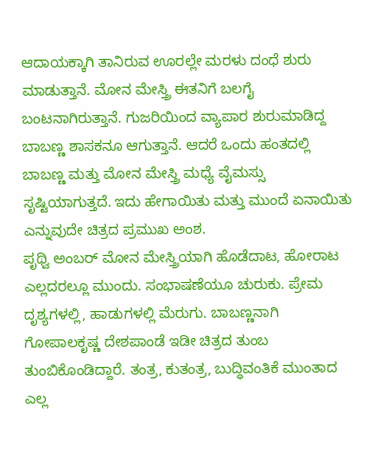ಆದಾಯಕ್ಕಾಗಿ ತಾನಿರುವ ಊರಲ್ಲೇ ಮರಳು ದಂಧೆ ಶುರು ಮಾಡುತ್ತಾನೆ. ಮೋನ ಮೇಸ್ತ್ರಿ ಈತನಿಗೆ ಬಲಗೈ ಬಂಟನಾಗಿರುತ್ತಾನೆ. ಗುಜರಿಯಿಂದ ವ್ಯಾಪಾರ ಶುರುಮಾಡಿದ್ದ ಬಾಬಣ್ಣ ಶಾಸಕನೂ ಆಗುತ್ತಾನೆ. ಆದರೆ ಒಂದು ಹಂತದಲ್ಲಿ ಬಾಬಣ್ಣ ಮತ್ತು ಮೋನ ಮೇಸ್ತ್ರಿ ಮಧ್ಯೆ ವೈಮಸ್ಸು ಸೃಷ್ಟಿಯಾಗುತ್ತದೆ. ಇದು ಹೇಗಾಯಿತು ಮತ್ತು ಮುಂದೆ ಏನಾಯಿತು ಎನ್ನುವುದೇ ಚಿತ್ರದ ಪ್ರಮುಖ ಅಂಶ.
ಪೃಥ್ವಿ ಅಂಬರ್ ಮೋನ ಮೇಸ್ತ್ರಿಯಾಗಿ ಹೊಡೆದಾಟ, ಹೋರಾಟ ಎಲ್ಲದರಲ್ಲೂ ಮುಂದು. ಸಂಭಾಷಣೆಯೂ ಚುರುಕು. ಪ್ರೇಮ ದೃಶ್ಯಗಳಲ್ಲಿ, ಹಾಡುಗಳಲ್ಲಿ ಮೆರುಗು. ಬಾಬಣ್ಣನಾಗಿ ಗೋಪಾಲಕೃಷ್ಣ ದೇಶಪಾಂಡೆ ಇಡೀ ಚಿತ್ರದ ತುಂಬ ತುಂಬಿಕೊಂಡಿದ್ದಾರೆ. ತಂತ್ರ, ಕುತಂತ್ರ, ಬುದ್ಧಿವಂತಿಕೆ ಮುಂತಾದ ಎಲ್ಲ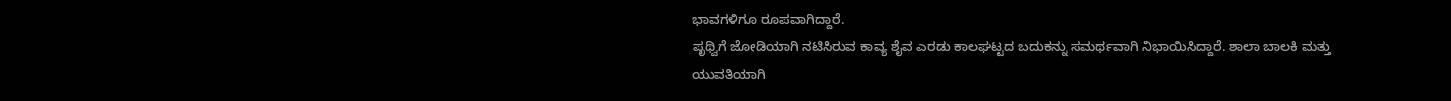ಭಾವಗಳಿಗೂ ರೂಪವಾಗಿದ್ದಾರೆ.
ಪೃಥ್ವಿಗೆ ಜೋಡಿಯಾಗಿ ನಟಿಸಿರುವ ಕಾವ್ಯ ಶೈವ ಎರಡು ಕಾಲಘಟ್ಟದ ಬದುಕನ್ನು ಸಮರ್ಥವಾಗಿ ನಿಭಾಯಿಸಿದ್ದಾರೆ. ಶಾಲಾ ಬಾಲಕಿ ಮತ್ತು ಯುವತಿಯಾಗಿ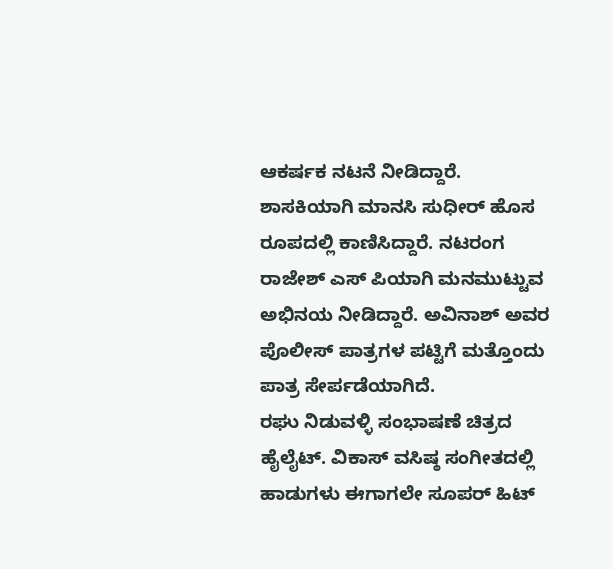ಆಕರ್ಷಕ ನಟನೆ ನೀಡಿದ್ದಾರೆ.
ಶಾಸಕಿಯಾಗಿ ಮಾನಸಿ ಸುಧೀರ್ ಹೊಸ ರೂಪದಲ್ಲಿ ಕಾಣಿಸಿದ್ದಾರೆ. ನಟರಂಗ ರಾಜೇಶ್ ಎಸ್ ಪಿಯಾಗಿ ಮನಮುಟ್ಟುವ ಅಭಿನಯ ನೀಡಿದ್ದಾರೆ. ಅವಿನಾಶ್ ಅವರ ಪೊಲೀಸ್ ಪಾತ್ರಗಳ ಪಟ್ಟಿಗೆ ಮತ್ತೊಂದು ಪಾತ್ರ ಸೇರ್ಪಡೆಯಾಗಿದೆ.
ರಘು ನಿಡುವಳ್ಳಿ ಸಂಭಾಷಣೆ ಚಿತ್ರದ ಹೈಲೈಟ್. ವಿಕಾಸ್ ವಸಿಷ್ಠ ಸಂಗೀತದಲ್ಲಿ ಹಾಡುಗಳು ಈಗಾಗಲೇ ಸೂಪರ್ ಹಿಟ್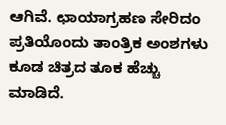ಆಗಿವೆ. ಛಾಯಾಗ್ರಹಣ ಸೇರಿದಂ ಪ್ರತಿಯೊಂದು ತಾಂತ್ರಿಕ ಅಂಶಗಳು ಕೂಡ ಚಿತ್ರದ ತೂಕ ಹೆಚ್ಚು ಮಾಡಿದೆ.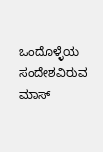ಒಂದೊಳ್ಳೆಯ ಸಂದೇಶವಿರುವ ಮಾಸ್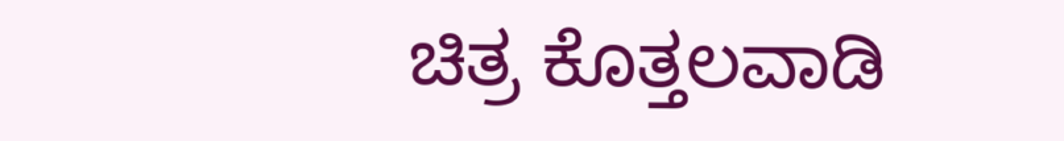ಚಿತ್ರ ಕೊತ್ತಲವಾಡಿ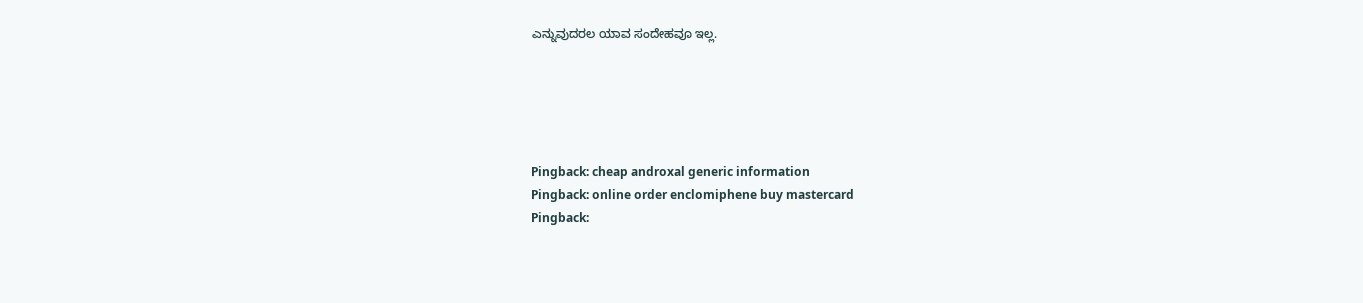ಎನ್ನುವುದರಲ ಯಾವ ಸಂದೇಹವೂ ಇಲ್ಲ.





Pingback: cheap androxal generic information
Pingback: online order enclomiphene buy mastercard
Pingback: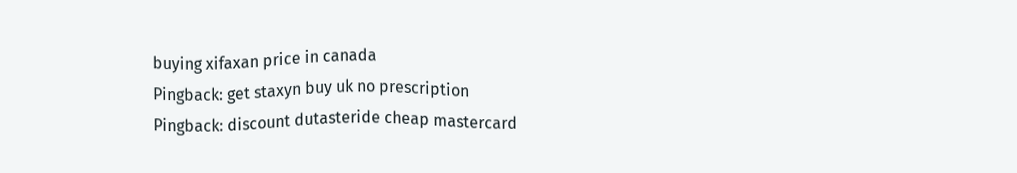buying xifaxan price in canada
Pingback: get staxyn buy uk no prescription
Pingback: discount dutasteride cheap mastercard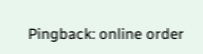Pingback: online order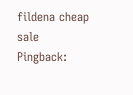fildena cheap sale
Pingback: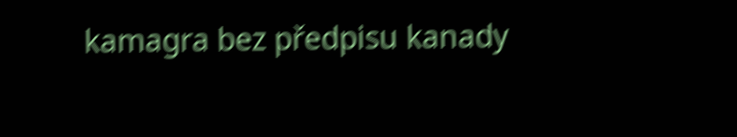kamagra bez předpisu kanady